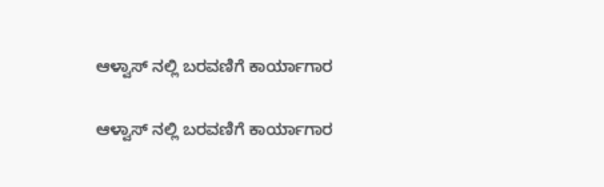ಆಳ್ವಾಸ್ ನಲ್ಲಿ ಬರವಣಿಗೆ ಕಾರ್ಯಾಗಾರ

ಆಳ್ವಾಸ್ ನಲ್ಲಿ ಬರವಣಿಗೆ ಕಾರ್ಯಾಗಾರ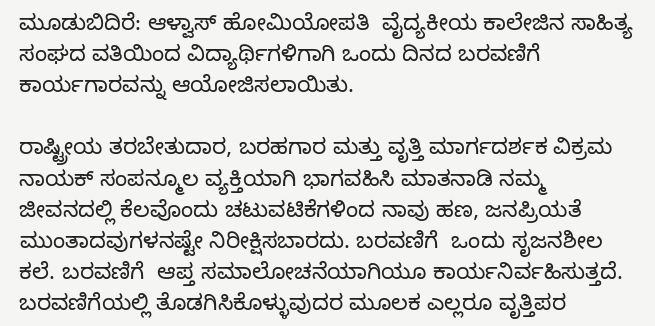ಮೂಡುಬಿದಿರೆ: ಆಳ್ವಾಸ್ ಹೋಮಿಯೋಪತಿ  ವೈದ್ಯಕೀಯ ಕಾಲೇಜಿನ ಸಾಹಿತ್ಯ ಸಂಘದ ವತಿಯಿಂದ ವಿದ್ಯಾರ್ಥಿಗಳಿಗಾಗಿ ಒಂದು ದಿನದ ಬರವಣಿಗೆ ಕಾರ್ಯಗಾರವನ್ನು ಆಯೋಜಿಸಲಾಯಿತು.

ರಾಷ್ಟ್ರೀಯ ತರಬೇತುದಾರ, ಬರಹಗಾರ ಮತ್ತು ವೃತ್ತಿ ಮಾರ್ಗದರ್ಶಕ ವಿಕ್ರಮ ನಾಯಕ್ ಸಂಪನ್ಮೂಲ ವ್ಯಕ್ತಿಯಾಗಿ ಭಾಗವಹಿಸಿ ಮಾತನಾಡಿ ನಮ್ಮ ಜೀವನದಲ್ಲಿ ಕೆಲವೊಂದು ಚಟುವಟಿಕೆಗಳಿಂದ ನಾವು ಹಣ, ಜನಪ್ರಿಯತೆ ಮುಂತಾದವುಗಳನಷ್ಟೇ ನಿರೀಕ್ಷಿಸಬಾರದು. ಬರವಣಿಗೆ  ಒಂದು ಸೃಜನಶೀಲ ಕಲೆ. ಬರವಣಿಗೆ  ಆಪ್ತ ಸಮಾಲೋಚನೆಯಾಗಿಯೂ ಕಾರ್ಯನಿರ್ವಹಿಸುತ್ತದೆ. ಬರವಣಿಗೆಯಲ್ಲಿ ತೊಡಗಿಸಿಕೊಳ್ಳುವುದರ ಮೂಲಕ ಎಲ್ಲರೂ ವೃತ್ತಿಪರ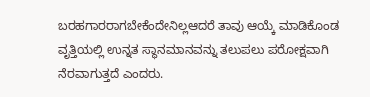ಬರಹಗಾರರಾಗಬೇಕೆಂದೇನಿಲ್ಲಆದರೆ ತಾವು ಆಯ್ಕೆ ಮಾಡಿಕೊಂಡ ವೃತ್ತಿಯಲ್ಲಿ ಉನ್ನತ ಸ್ಥಾನಮಾನವನ್ನು ತಲುಪಲು ಪರೋಕ್ಷವಾಗಿ ನೆರವಾಗುತ್ತದೆ ಎಂದರು.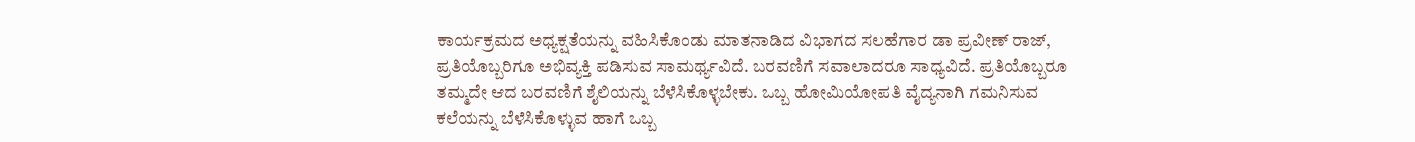ಕಾರ್ಯಕ್ರಮದ ಅಧ್ಯಕ್ಷತೆಯನ್ನು ವಹಿಸಿಕೊಂಡು ಮಾತನಾಡಿದ ವಿಭಾಗದ ಸಲಹೆಗಾರ ಡಾ ಪ್ರವೀಣ್ ರಾಜ್, ಪ್ರತಿಯೊಬ್ಬರಿಗೂ ಅಭಿವ್ಯಕ್ತಿ ಪಡಿಸುವ ಸಾಮರ್ಥ್ಯವಿದೆ. ಬರವಣಿಗೆ ಸವಾಲಾದರೂ ಸಾಧ್ಯವಿದೆ. ಪ್ರತಿಯೊಬ್ಬರೂ ತಮ್ಮದೇ ಆದ ಬರವಣಿಗೆ ಶೈಲಿಯನ್ನು ಬೆಳೆಸಿಕೊಳ್ಳಬೇಕು. ಒಬ್ಬ ಹೋಮಿಯೋಪತಿ ವೈದ್ಯನಾಗಿ ಗಮನಿಸುವ ಕಲೆಯನ್ನು ಬೆಳೆಸಿಕೊಳ್ಳುವ ಹಾಗೆ ಒಬ್ಬ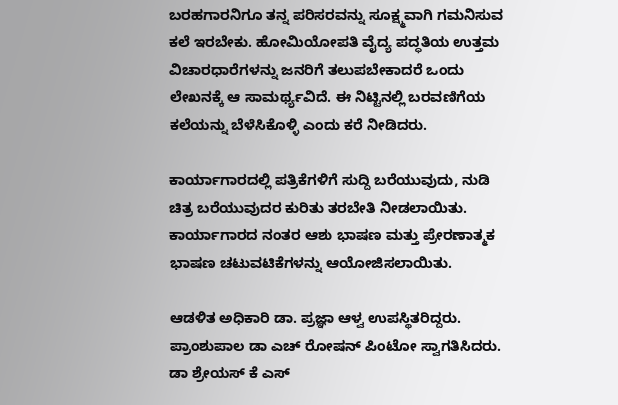ಬರಹಗಾರನಿಗೂ ತನ್ನ ಪರಿಸರವನ್ನು ಸೂಕ್ಷ್ಮವಾಗಿ ಗಮನಿಸುವ ಕಲೆ ಇರಬೇಕು. ಹೋಮಿಯೋಪತಿ ವೈದ್ಯ ಪದ್ಧತಿಯ ಉತ್ತಮ ವಿಚಾರಧಾರೆಗಳನ್ನು ಜನರಿಗೆ ತಲುಪಬೇಕಾದರೆ ಒಂದು ಲೇಖನಕ್ಕೆ ಆ ಸಾಮರ್ಥ್ಯವಿದೆ. ಈ ನಿಟ್ಟಿನಲ್ಲಿ ಬರವಣಿಗೆಯ ಕಲೆಯನ್ನು ಬೆಳೆಸಿಕೊಳ್ಳಿ ಎಂದು ಕರೆ ನೀಡಿದರು.

ಕಾರ್ಯಾಗಾರದಲ್ಲಿ ಪತ್ರಿಕೆಗಳಿಗೆ ಸುದ್ದಿ ಬರೆಯುವುದು, ನುಡಿ ಚಿತ್ರ ಬರೆಯುವುದರ ಕುರಿತು ತರಬೇತಿ ನೀಡಲಾಯಿತು. ಕಾರ್ಯಾಗಾರದ ನಂತರ ಆಶು ಭಾಷಣ ಮತ್ತು ಪ್ರೇರಣಾತ್ಮಕ ಭಾಷಣ ಚಟುವಟಿಕೆಗಳನ್ನು ಆಯೋಜಿಸಲಾಯಿತು.

ಆಡಳಿತ ಅಧಿಕಾರಿ ಡಾ. ಪ್ರಜ್ಞಾ ಆಳ್ವ ಉಪಸ್ಥಿತರಿದ್ದರು. ಪ್ರಾಂಶುಪಾಲ ಡಾ ಎಚ್ ರೋಷನ್ ಪಿಂಟೋ ಸ್ವಾಗತಿಸಿದರು. ಡಾ ಶ್ರೇಯಸ್ ಕೆ ಎಸ್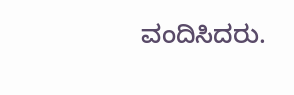ವಂದಿಸಿದರು.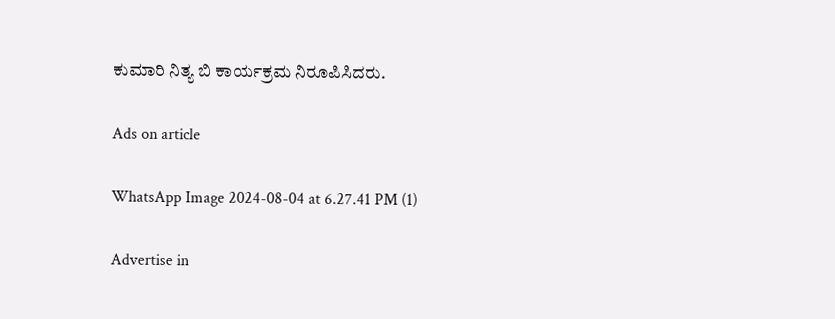ಕುಮಾರಿ ನಿತ್ಯ ಬಿ ಕಾರ್ಯಕ್ರಮ ನಿರೂಪಿಸಿದರು.

Ads on article

WhatsApp Image 2024-08-04 at 6.27.41 PM (1)

Advertise in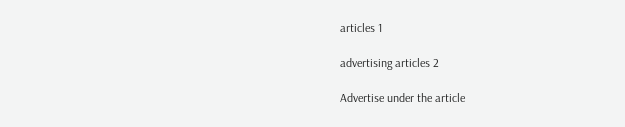articles 1

advertising articles 2

Advertise under the article